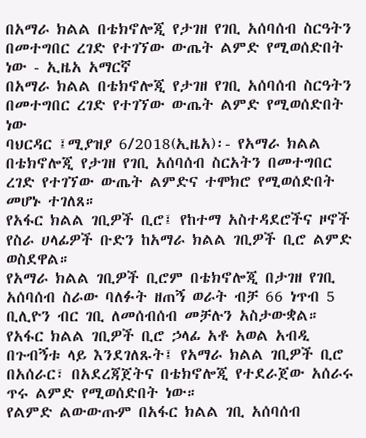በአማራ ክልል በቴክኖሎጂ የታገዘ የገቢ አሰባሰብ ስርዓትን በመተግበር ረገድ የተገኘው ውጤት ልምድ የሚወሰድበት ነው - ኢዜአ አማርኛ
በአማራ ክልል በቴክኖሎጂ የታገዘ የገቢ አሰባሰብ ስርዓትን በመተግበር ረገድ የተገኘው ውጤት ልምድ የሚወሰድበት ነው
ባህርዳር ፤ሚያዝያ 6/2018(ኢዜአ)፡- የአማራ ክልል በቴክኖሎጂ የታገዘ የገቢ አሰባሰብ ስርአትን በመተግበር ረገድ የተገኘው ውጤት ልምድና ተሞክሮ የሚወሰድበት መሆኑ ተገለጸ።
የአፋር ክልል ገቢዎች ቢሮ፤ የከተማ አስተዳደሮችና ዞኖች የስራ ሀላፊዎች ቡድን ከአማራ ክልል ገቢዎች ቢሮ ልምድ ወስደዋል።
የአማራ ክልል ገቢዎች ቢሮም በቴክኖሎጂ በታገዘ የገቢ አሰባሰብ ስራው ባለፉት ዘጠኝ ወራት ብቻ 66 ነጥብ 5 ቢሊዮን ብር ገቢ ለመሰብሰብ መቻሉን አስታውቋል።
የአፋር ክልል ገቢዎች ቢሮ ኃላፊ አቶ አወል አብዲ በጉብኝቱ ላይ እንደገለጹት፤ የአማራ ክልል ገቢዎች ቢሮ በአሰራር፣ በአደረጃጀትና በቴክኖሎጂ የተደራጀው አሰራሩ ጥሩ ልምድ የሚወሰድበት ነው።
የልምድ ልውውጡም በአፋር ክልል ገቢ አሰባሰብ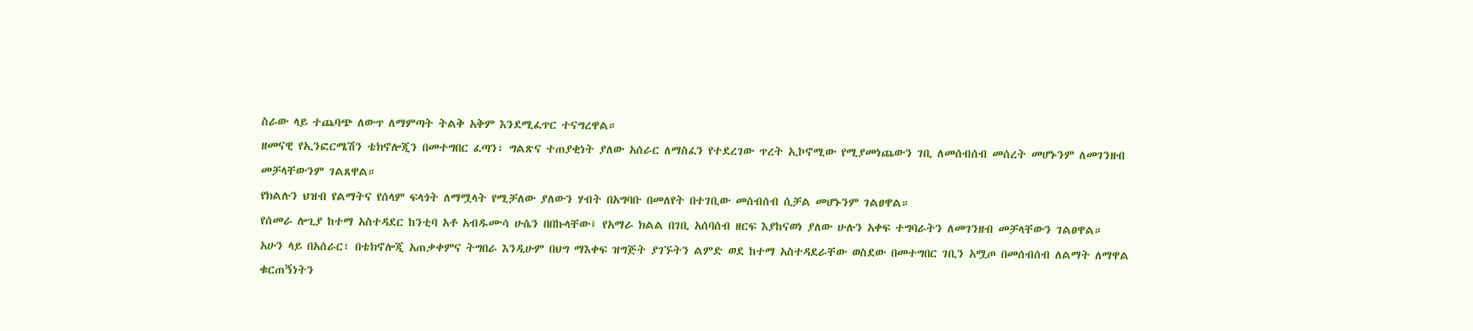ስራው ላይ ተጨባጭ ለውጥ ለማምጣት ትልቅ አቅም እንደሚፈጥር ተናግረዋል።
ዘመናዊ የኢንፎርሜሽን ቴክኖሎጂን በመተግበር ፈጣን፣ ግልጽና ተጠያቂነት ያለው አሰራር ለማስፈን የተደረገው ጥረት ኢኮኖሚው የሚያመነጨውን ገቢ ለመሰብሰብ መሰረት መሆኑንም ለመገንዘብ መቻላቸውንም ገልጸዋል።
የክልሉን ህዝብ የልማትና የሰላም ፍላጎት ለማሟላት የሚቻለው ያለውን ሃብት በአግባቡ በመለየት በተገቢው መሰብሰብ ሲቻል መሆኑንም ገልፀዋል።
የሰመራ ሎጊያ ከተማ አስተዳደር ከንቲባ አቶ አብዱሙሳ ሁሴን በበኩላቸው፤ የአማራ ክልል በገቢ አሰባሰብ ዘርፍ እያከናወነ ያለው ሁሉን አቀፍ ተግባራትን ለመገንዘብ መቻላቸውን ገልፀዋል።
አሁን ላይ በአሰራር፣ በቴክኖሎጂ አጠቃቀምና ትግበራ እንዲሁም በህግ ማእቀፍ ዝግጅት ያገኙትን ልምድ ወደ ከተማ አስተዳደራቸው ወስደው በመተግበር ገቢን አሟጦ በመሰብሰብ ለልማት ለማዋል ቁርጠኝነትን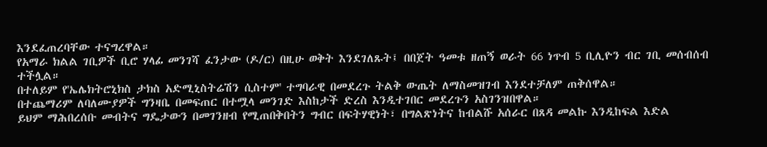እንደፈጠረባቸው ተናግረዋል።
የአማራ ክልል ገቢዎች ቢሮ ሃላፊ መንገሻ ፈንታው (ዶ/ር) በዚሁ ወቅት እንደገለጹት፤ በበጀት ዓመቱ ዘጠኝ ወራት 66 ነጥብ 5 ቢሊዮን ብር ገቢ መሰብሰብ ተችሏል።
በተለይም የ'ኤሌክትሮኒክስ ታክስ አድሚኒስትሬሽን ሲስተም' ተግባራዊ በመደረጉ ትልቅ ውጤት ለማስመዝገብ እንደተቻለም ጠቅሰዋል።
በተጨማሪም ለባለሙያዎች ግንዛቤ በመፍጠር በተሟላ መንገድ እስከታች ድረስ እንዲተገበር መደረጉን አስገንዝበዋል።
ይህም ማሕበረሰቡ መብትና ግዴታውን በመገንዘብ የሚጠበቅበትን ግብር በፍትሃዊነት፣ በግልጽነትና ከብልሹ አሰራር በጸዳ መልኩ እንዲከፍል እድል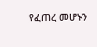የፈጠረ መሆኑን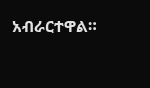አብራርተዋል።